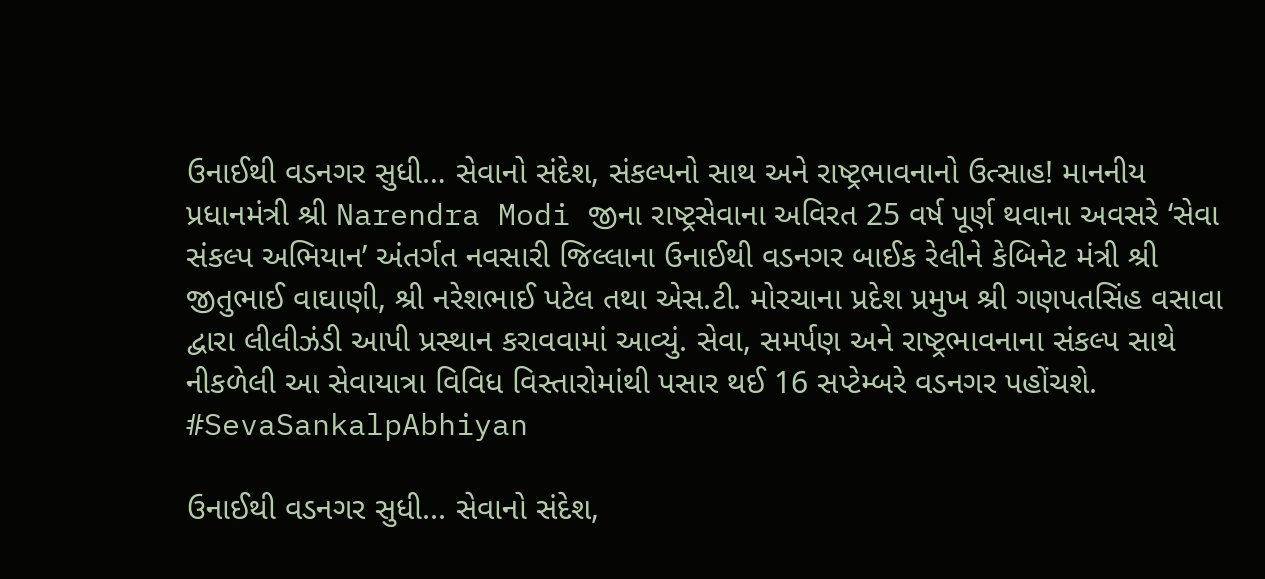ઉનાઈથી વડનગર સુધી… સેવાનો સંદેશ, સંકલ્પનો સાથ અને રાષ્ટ્રભાવનાનો ઉત્સાહ! માનનીય પ્રધાનમંત્રી શ્રી Narendra Modi જીના રાષ્ટ્રસેવાના અવિરત 25 વર્ષ પૂર્ણ થવાના અવસરે ‘સેવા સંકલ્પ અભિયાન’ અંતર્ગત નવસારી જિલ્લાના ઉનાઈથી વડનગર બાઈક રેલીને કેબિનેટ મંત્રી શ્રી જીતુભાઈ વાઘાણી, શ્રી નરેશભાઈ પટેલ તથા એસ.ટી. મોરચાના પ્રદેશ પ્રમુખ શ્રી ગણપતસિંહ વસાવા દ્વારા લીલીઝંડી આપી પ્રસ્થાન કરાવવામાં આવ્યું. સેવા, સમર્પણ અને રાષ્ટ્રભાવનાના સંકલ્પ સાથે નીકળેલી આ સેવાયાત્રા વિવિધ વિસ્તારોમાંથી પસાર થઈ 16 સપ્ટેમ્બરે વડનગર પહોંચશે. #SevaSankalpAbhiyan

ઉનાઈથી વડનગર સુધી... સેવાનો સંદેશ,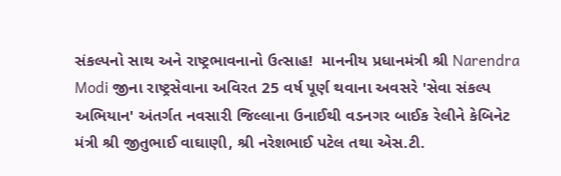સંકલ્પનો સાથ અને રાષ્ટ્રભાવનાનો ઉત્સાહ!  માનનીય પ્રધાનમંત્રી શ્રી Narendra Modi જીના રાષ્ટ્રસેવાના અવિરત 25 વર્ષ પૂર્ણ થવાના અવસરે 'સેવા સંકલ્પ અભિયાન' અંતર્ગત નવસારી જિલ્લાના ઉનાઈથી વડનગર બાઈક રેલીને કેબિનેટ મંત્રી શ્રી જીતુભાઈ વાઘાણી, શ્રી નરેશભાઈ પટેલ તથા એસ.ટી.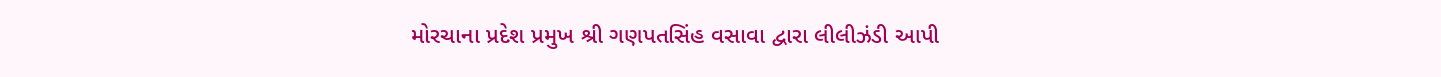મોરચાના પ્રદેશ પ્રમુખ શ્રી ગણપતસિંહ વસાવા દ્વારા લીલીઝંડી આપી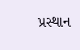પ્રસ્થાન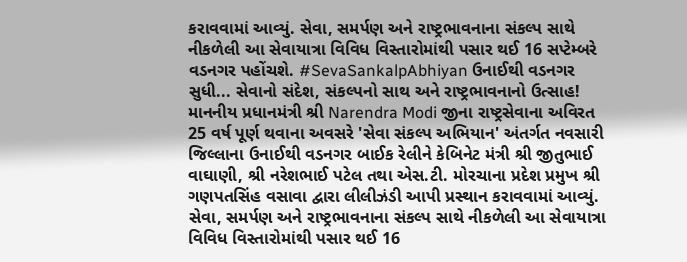કરાવવામાં આવ્યું. સેવા, સમર્પણ અને રાષ્ટ્રભાવનાના સંકલ્પ સાથે નીકળેલી આ સેવાયાત્રા વિવિધ વિસ્તારોમાંથી પસાર થઈ 16 સપ્ટેમ્બરે વડનગર પહોંચશે. #SevaSankalpAbhiyan ઉનાઈથી વડનગર સુધી... સેવાનો સંદેશ, સંકલ્પનો સાથ અને રાષ્ટ્રભાવનાનો ઉત્સાહ!  માનનીય પ્રધાનમંત્રી શ્રી Narendra Modi જીના રાષ્ટ્રસેવાના અવિરત 25 વર્ષ પૂર્ણ થવાના અવસરે 'સેવા સંકલ્પ અભિયાન' અંતર્ગત નવસારી જિલ્લાના ઉનાઈથી વડનગર બાઈક રેલીને કેબિનેટ મંત્રી શ્રી જીતુભાઈ વાઘાણી, શ્રી નરેશભાઈ પટેલ તથા એસ.ટી. મોરચાના પ્રદેશ પ્રમુખ શ્રી ગણપતસિંહ વસાવા દ્વારા લીલીઝંડી આપી પ્રસ્થાન કરાવવામાં આવ્યું. સેવા, સમર્પણ અને રાષ્ટ્રભાવનાના સંકલ્પ સાથે નીકળેલી આ સેવાયાત્રા વિવિધ વિસ્તારોમાંથી પસાર થઈ 16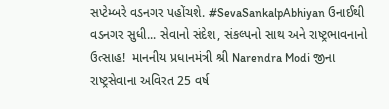સપ્ટેમ્બરે વડનગર પહોંચશે. #SevaSankalpAbhiyan ઉનાઈથી વડનગર સુધી... સેવાનો સંદેશ, સંકલ્પનો સાથ અને રાષ્ટ્રભાવનાનો ઉત્સાહ!  માનનીય પ્રધાનમંત્રી શ્રી Narendra Modi જીના રાષ્ટ્રસેવાના અવિરત 25 વર્ષ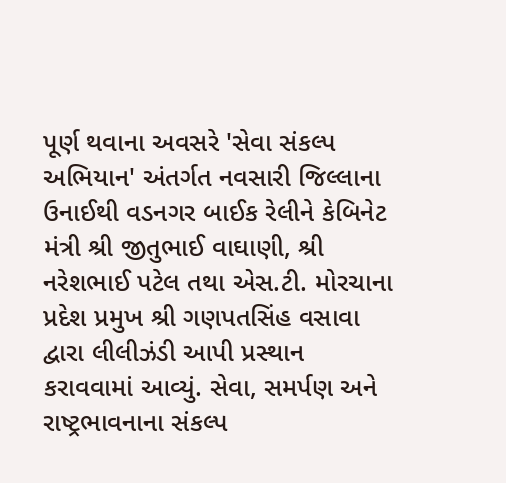પૂર્ણ થવાના અવસરે 'સેવા સંકલ્પ અભિયાન' અંતર્ગત નવસારી જિલ્લાના ઉનાઈથી વડનગર બાઈક રેલીને કેબિનેટ મંત્રી શ્રી જીતુભાઈ વાઘાણી, શ્રી નરેશભાઈ પટેલ તથા એસ.ટી. મોરચાના પ્રદેશ પ્રમુખ શ્રી ગણપતસિંહ વસાવા દ્વારા લીલીઝંડી આપી પ્રસ્થાન કરાવવામાં આવ્યું. સેવા, સમર્પણ અને રાષ્ટ્રભાવનાના સંકલ્પ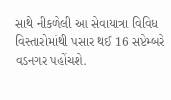સાથે નીકળેલી આ સેવાયાત્રા વિવિધ વિસ્તારોમાંથી પસાર થઈ 16 સપ્ટેમ્બરે વડનગર પહોંચશે.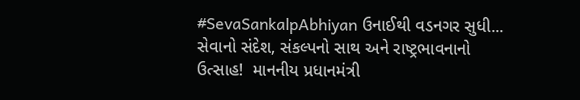#SevaSankalpAbhiyan ઉનાઈથી વડનગર સુધી... સેવાનો સંદેશ, સંકલ્પનો સાથ અને રાષ્ટ્રભાવનાનો ઉત્સાહ!  માનનીય પ્રધાનમંત્રી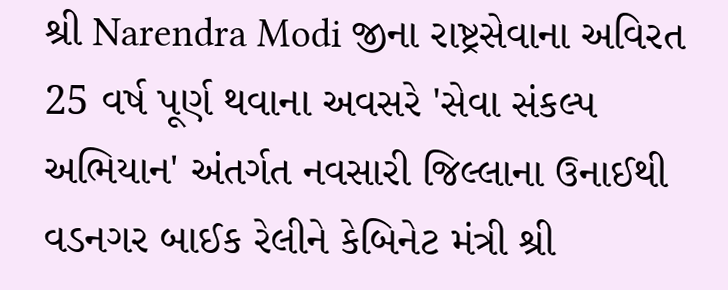શ્રી Narendra Modi જીના રાષ્ટ્રસેવાના અવિરત 25 વર્ષ પૂર્ણ થવાના અવસરે 'સેવા સંકલ્પ અભિયાન' અંતર્ગત નવસારી જિલ્લાના ઉનાઈથી વડનગર બાઈક રેલીને કેબિનેટ મંત્રી શ્રી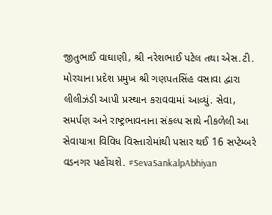જીતુભાઈ વાઘાણી, શ્રી નરેશભાઈ પટેલ તથા એસ.ટી. મોરચાના પ્રદેશ પ્રમુખ શ્રી ગણપતસિંહ વસાવા દ્વારા લીલીઝંડી આપી પ્રસ્થાન કરાવવામાં આવ્યું. સેવા, સમર્પણ અને રાષ્ટ્રભાવનાના સંકલ્પ સાથે નીકળેલી આ સેવાયાત્રા વિવિધ વિસ્તારોમાંથી પસાર થઈ 16 સપ્ટેમ્બરે વડનગર પહોંચશે. #SevaSankalpAbhiyan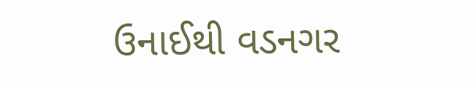ઉનાઈથી વડનગર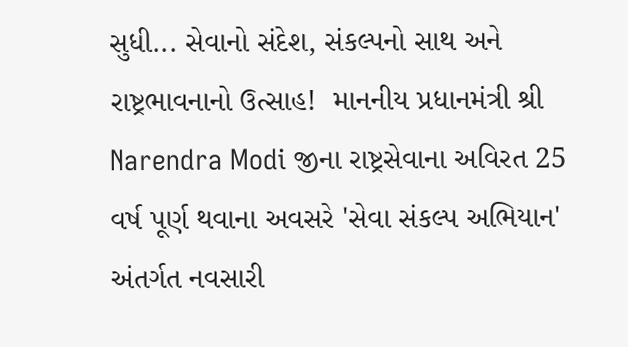સુધી... સેવાનો સંદેશ, સંકલ્પનો સાથ અને રાષ્ટ્રભાવનાનો ઉત્સાહ!  માનનીય પ્રધાનમંત્રી શ્રી Narendra Modi જીના રાષ્ટ્રસેવાના અવિરત 25 વર્ષ પૂર્ણ થવાના અવસરે 'સેવા સંકલ્પ અભિયાન' અંતર્ગત નવસારી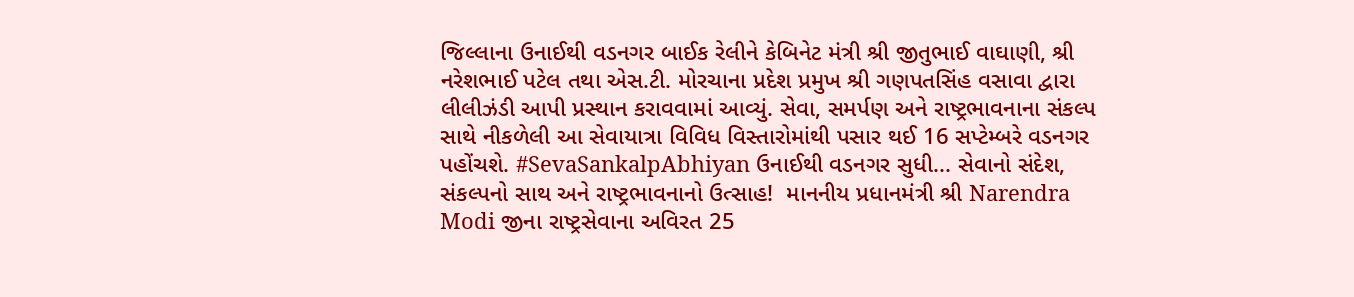જિલ્લાના ઉનાઈથી વડનગર બાઈક રેલીને કેબિનેટ મંત્રી શ્રી જીતુભાઈ વાઘાણી, શ્રી નરેશભાઈ પટેલ તથા એસ.ટી. મોરચાના પ્રદેશ પ્રમુખ શ્રી ગણપતસિંહ વસાવા દ્વારા લીલીઝંડી આપી પ્રસ્થાન કરાવવામાં આવ્યું. સેવા, સમર્પણ અને રાષ્ટ્રભાવનાના સંકલ્પ સાથે નીકળેલી આ સેવાયાત્રા વિવિધ વિસ્તારોમાંથી પસાર થઈ 16 સપ્ટેમ્બરે વડનગર પહોંચશે. #SevaSankalpAbhiyan ઉનાઈથી વડનગર સુધી... સેવાનો સંદેશ, સંકલ્પનો સાથ અને રાષ્ટ્રભાવનાનો ઉત્સાહ!  માનનીય પ્રધાનમંત્રી શ્રી Narendra Modi જીના રાષ્ટ્રસેવાના અવિરત 25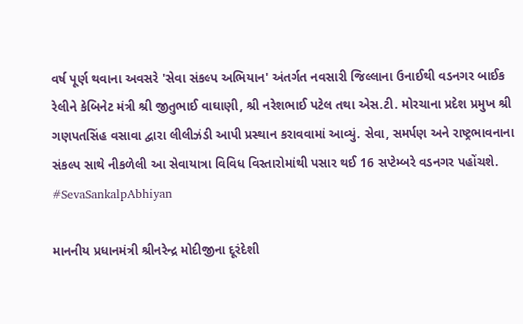વર્ષ પૂર્ણ થવાના અવસરે 'સેવા સંકલ્પ અભિયાન' અંતર્ગત નવસારી જિલ્લાના ઉનાઈથી વડનગર બાઈક રેલીને કેબિનેટ મંત્રી શ્રી જીતુભાઈ વાઘાણી, શ્રી નરેશભાઈ પટેલ તથા એસ.ટી. મોરચાના પ્રદેશ પ્રમુખ શ્રી ગણપતસિંહ વસાવા દ્વારા લીલીઝંડી આપી પ્રસ્થાન કરાવવામાં આવ્યું. સેવા, સમર્પણ અને રાષ્ટ્રભાવનાના સંકલ્પ સાથે નીકળેલી આ સેવાયાત્રા વિવિધ વિસ્તારોમાંથી પસાર થઈ 16 સપ્ટેમ્બરે વડનગર પહોંચશે. #SevaSankalpAbhiyan

માનનીય પ્રધાનમંત્રી શ્રીનરેન્દ્ર મોદીજીના દૂરંદેશી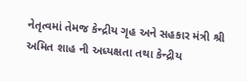નેતૃત્વમાં તેમજ કેન્દ્રીય ગૃહ અને સહકાર મંત્રી શ્રી અમિત શાહ ની અધ્યક્ષતા તથા કેન્દ્રીય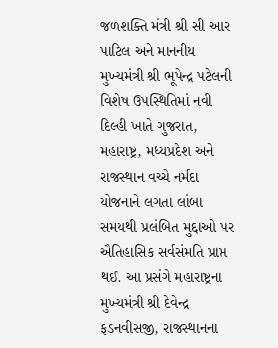જળશક્તિ મંત્રી શ્રી સી આર પાટિલ અને માનનીય મુખ્યમંત્રી શ્રી ભૂપેન્દ્ર પટેલની વિશેષ ઉપસ્થિતિમાં નવી દિલ્હી ખાતે ગુજરાત, મહારાષ્ટ્ર, મધ્યપ્રદેશ અને રાજસ્થાન વચ્ચે નર્મદા યોજનાને લગતા લાંબા સમયથી પ્રલંબિત મુદ્દાઓ પર ઐતિહાસિક સર્વસંમતિ પ્રાપ્ત થઈ. આ પ્રસંગે મહારાષ્ટ્રના મુખ્યમંત્રી શ્રી દેવેન્દ્ર ફડનવીસજી, રાજસ્થાનના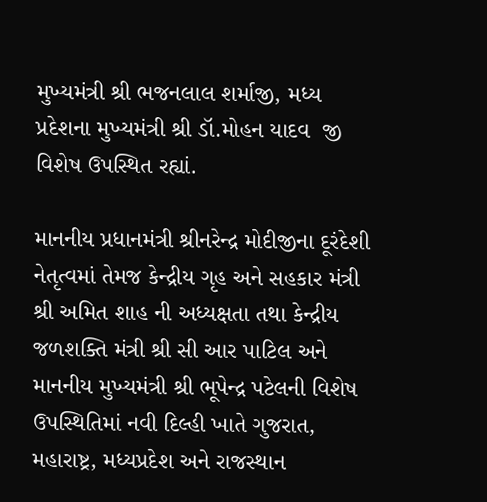મુખ્યમંત્રી શ્રી ભજનલાલ શર્માજી, મધ્ય પ્રદેશના મુખ્યમંત્રી શ્રી ડૉ.મોહન યાદવ  જી વિશેષ ઉપસ્થિત રહ્યાં.

માનનીય પ્રધાનમંત્રી શ્રીનરેન્દ્ર મોદીજીના દૂરંદેશી નેતૃત્વમાં તેમજ કેન્દ્રીય ગૃહ અને સહકાર મંત્રી શ્રી અમિત શાહ ની અધ્યક્ષતા તથા કેન્દ્રીય જળશક્તિ મંત્રી શ્રી સી આર પાટિલ અને માનનીય મુખ્યમંત્રી શ્રી ભૂપેન્દ્ર પટેલની વિશેષ ઉપસ્થિતિમાં નવી દિલ્હી ખાતે ગુજરાત, મહારાષ્ટ્ર, મધ્યપ્રદેશ અને રાજસ્થાન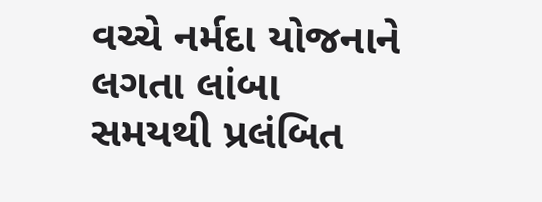વચ્ચે નર્મદા યોજનાને લગતા લાંબા સમયથી પ્રલંબિત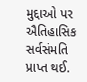મુદ્દાઓ પર ઐતિહાસિક સર્વસંમતિ પ્રાપ્ત થઈ.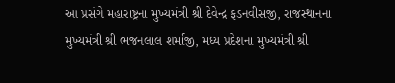આ પ્રસંગે મહારાષ્ટ્રના મુખ્યમંત્રી શ્રી દેવેન્દ્ર ફડનવીસજી, રાજસ્થાનના મુખ્યમંત્રી શ્રી ભજનલાલ શર્માજી, મધ્ય પ્રદેશના મુખ્યમંત્રી શ્રી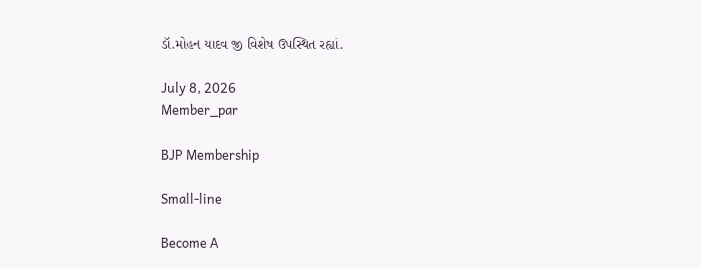ડૉ.મોહન યાદવ જી વિશેષ ઉપસ્થિત રહ્યાં.

July 8, 2026
Member_par

BJP Membership

Small-line

Become A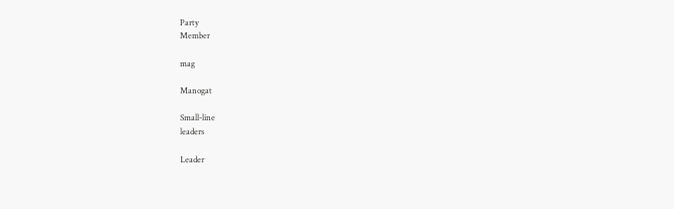Party
Member

mag

Manogat

Small-line
leaders

Leader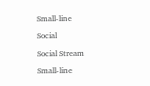Small-line

Social

Social Stream

Small-line